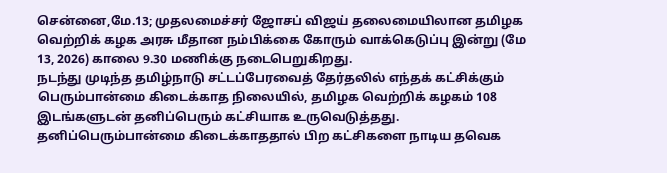சென்னை,மே.13; முதலமைச்சர் ஜோசப் விஜய் தலைமையிலான தமிழக வெற்றிக் கழக அரசு மீதான நம்பிக்கை கோரும் வாக்கெடுப்பு இன்று (மே 13, 2026) காலை 9.30 மணிக்கு நடைபெறுகிறது.
நடந்து முடிந்த தமிழ்நாடு சட்டப்பேரவைத் தேர்தலில் எந்தக் கட்சிக்கும் பெரும்பான்மை கிடைக்காத நிலையில், தமிழக வெற்றிக் கழகம் 108 இடங்களுடன் தனிப்பெரும் கட்சியாக உருவெடுத்தது.
தனிப்பெரும்பான்மை கிடைக்காததால் பிற கட்சிகளை நாடிய தவெக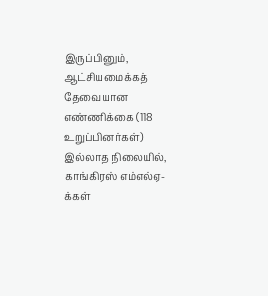இருப்பினும், ஆட்சியமைக்கத் தேவையான எண்ணிக்கை (118 உறுப்பினர்கள்) இல்லாத நிலையில், காங்கிரஸ் எம்எல்ஏ-க்கள்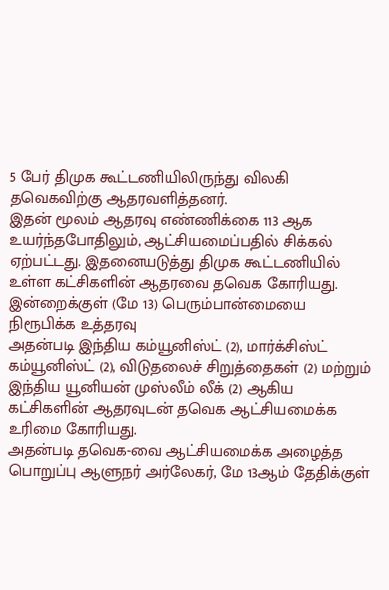5 பேர் திமுக கூட்டணியிலிருந்து விலகி தவெகவிற்கு ஆதரவளித்தனர்.
இதன் மூலம் ஆதரவு எண்ணிக்கை 113 ஆக உயர்ந்தபோதிலும், ஆட்சியமைப்பதில் சிக்கல் ஏற்பட்டது. இதனையடுத்து திமுக கூட்டணியில் உள்ள கட்சிகளின் ஆதரவை தவெக கோரியது.
இன்றைக்குள் (மே 13) பெரும்பான்மையை நிரூபிக்க உத்தரவு
அதன்படி இந்திய கம்யூனிஸ்ட் (2), மார்க்சிஸ்ட் கம்யூனிஸ்ட் (2), விடுதலைச் சிறுத்தைகள் (2) மற்றும் இந்திய யூனியன் முஸ்லீம் லீக் (2) ஆகிய கட்சிகளின் ஆதரவுடன் தவெக ஆட்சியமைக்க உரிமை கோரியது.
அதன்படி தவெக-வை ஆட்சியமைக்க அழைத்த பொறுப்பு ஆளுநர் அர்லேகர், மே 13ஆம் தேதிக்குள்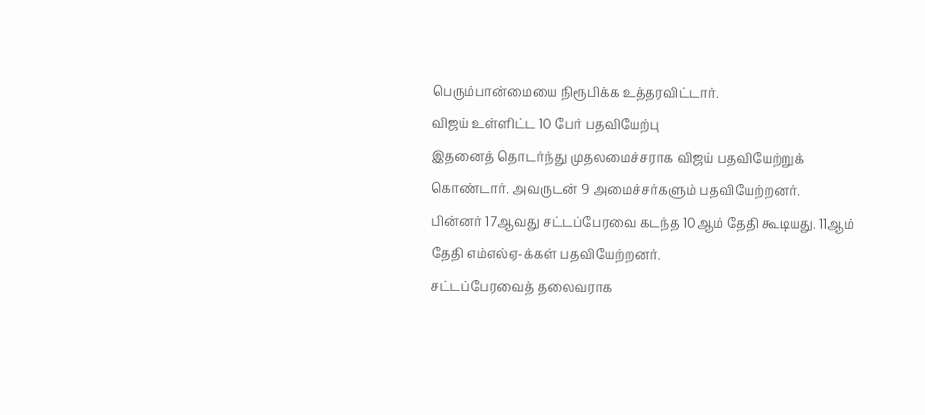பெரும்பான்மையை நிரூபிக்க உத்தரவிட்டார்.
விஜய் உள்ளிட்ட 10 பேர் பதவியேற்பு
இதனைத் தொடர்ந்து முதலமைச்சராக விஜய் பதவியேற்றுக் கொண்டார். அவருடன் 9 அமைச்சர்களும் பதவியேற்றனர்.
பின்னர் 17ஆவது சட்டப்பேரவை கடந்த 10ஆம் தேதி கூடியது. 11ஆம் தேதி எம்எல்ஏ-க்கள் பதவியேற்றனர்.
சட்டப்பேரவைத் தலைவராக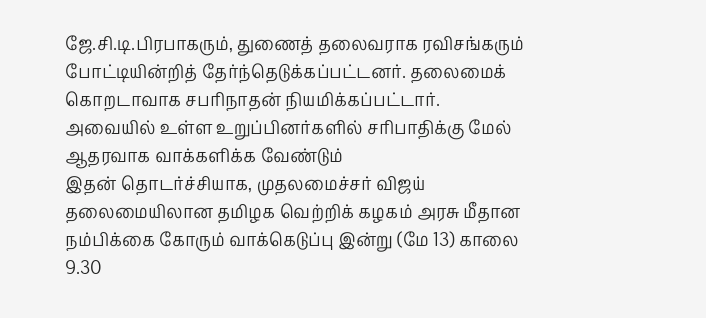ஜே.சி.டி.பிரபாகரும், துணைத் தலைவராக ரவிசங்கரும் போட்டியின்றித் தேர்ந்தெடுக்கப்பட்டனர். தலைமைக் கொறடாவாக சபரிநாதன் நியமிக்கப்பட்டார்.
அவையில் உள்ள உறுப்பினர்களில் சரிபாதிக்கு மேல் ஆதரவாக வாக்களிக்க வேண்டும்
இதன் தொடர்ச்சியாக, முதலமைச்சர் விஜய் தலைமையிலான தமிழக வெற்றிக் கழகம் அரசு மீதான நம்பிக்கை கோரும் வாக்கெடுப்பு இன்று (மே 13) காலை 9.30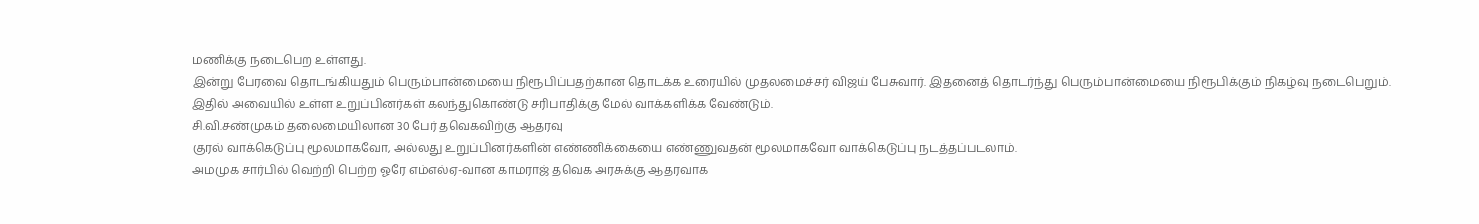மணிக்கு நடைபெற உள்ளது.
இன்று பேரவை தொடங்கியதும் பெரும்பான்மையை நிரூபிப்பதற்கான தொடக்க உரையில் முதலமைச்சர் விஜய் பேசுவார். இதனைத் தொடர்ந்து பெரும்பான்மையை நிரூபிக்கும் நிகழ்வு நடைபெறும்.
இதில் அவையில் உள்ள உறுப்பினர்கள் கலந்துகொண்டு சரிபாதிக்கு மேல் வாக்களிக்க வேண்டும்.
சி.வி.சண்முகம் தலைமையிலான 30 பேர் தவெகவிற்கு ஆதரவு
குரல் வாக்கெடுப்பு மூலமாகவோ, அல்லது உறுப்பினர்களின் எண்ணிக்கையை எண்ணுவதன் மூலமாகவோ வாக்கெடுப்பு நடத்தப்படலாம்.
அமமுக சார்பில் வெற்றி பெற்ற ஓரே எம்எல்ஏ-வான காமராஜ் தவெக அரசுக்கு ஆதரவாக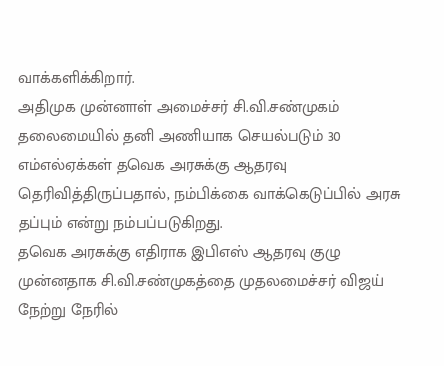வாக்களிக்கிறார்.
அதிமுக முன்னாள் அமைச்சர் சி.வி.சண்முகம் தலைமையில் தனி அணியாக செயல்படும் 30 எம்எல்ஏக்கள் தவெக அரசுக்கு ஆதரவு தெரிவித்திருப்பதால், நம்பிக்கை வாக்கெடுப்பில் அரசு தப்பும் என்று நம்பப்படுகிறது.
தவெக அரசுக்கு எதிராக இபிஎஸ் ஆதரவு குழு
முன்னதாக சி.வி.சண்முகத்தை முதலமைச்சர் விஜய் நேற்று நேரில்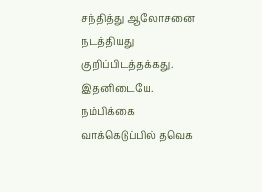சந்தித்து ஆலோசனை நடத்தியது குறிப்பிடத்தக்கது.
இதனிடையே. நம்பிக்கை வாக்கெடுப்பில் தவெக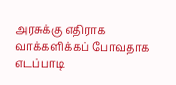அரசுக்கு எதிராக வாக்களிக்கப் போவதாக எடப்பாடி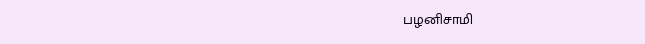பழனிசாமி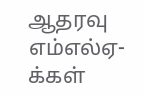ஆதரவு எம்எல்ஏ-க்கள்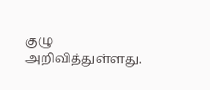குழு அறிவித்துள்ளது.